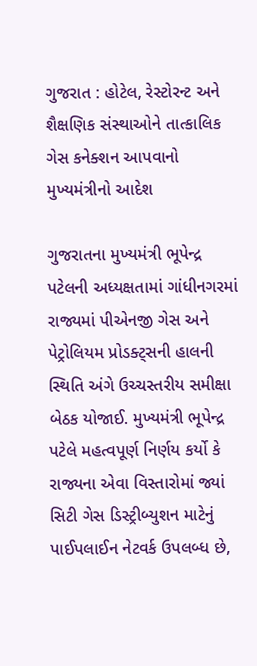ગુજરાત : હોટેલ, રેસ્ટોરન્ટ અને શૈક્ષણિક સંસ્થાઓને તાત્કાલિક ગેસ કનેક્શન આપવાનો મુખ્યમંત્રીનો આદેશ

ગુજરાતના મુખ્યમંત્રી ભૂપેન્દ્ર પટેલની અધ્યક્ષતામાં ગાંધીનગરમાં રાજ્યમાં પીએનજી ગેસ અને પેટ્રોલિયમ પ્રોડક્ટ્સની હાલની સ્થિતિ અંગે ઉચ્ચસ્તરીય સમીક્ષા બેઠક યોજાઈ. મુખ્યમંત્રી ભૂપેન્દ્ર પટેલે મહત્વપૂર્ણ નિર્ણય કર્યો કે રાજ્યના એવા વિસ્તારોમાં જ્યાં સિટી ગેસ ડિસ્ટ્રીબ્યુશન માટેનું પાઈપલાઈન નેટવર્ક ઉપલબ્ધ છે,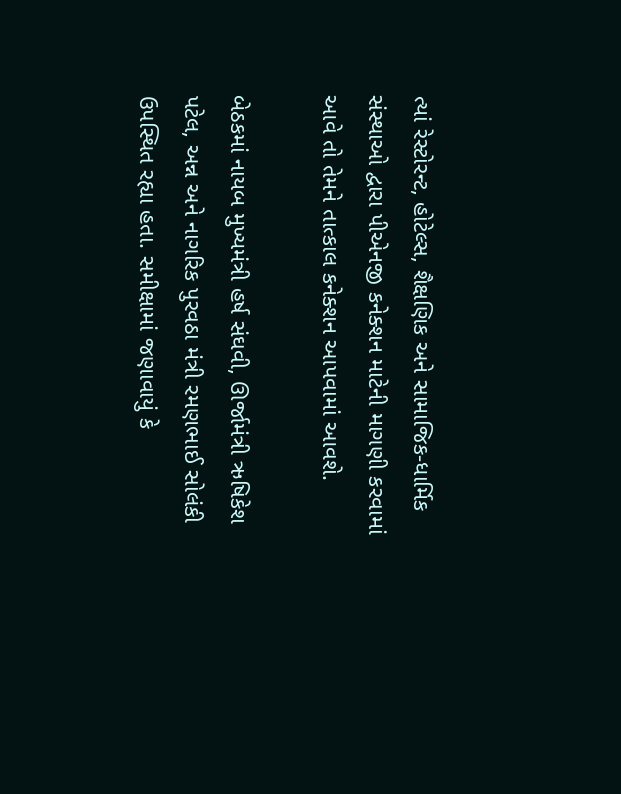ત્યાં રેસ્ટોરન્ટ, હોટેલ્સ, શૈક્ષણિક અને સામાજિક-ધાર્મિક સંસ્થાઓ દ્વારા પીએનજી કનેક્શન માટેની માગણી કરવામાં આવે તો તેમને તાત્કાલ કનેક્શન આપવામાં આવશે.

બેઠકમાં નાયબ મુખ્યમંત્રી હર્ષ સંઘવી, ઊર્જામંત્રી ઋષિકેશ પટેલ, અન્ન અને નાગરિક પુરવઠા મંત્રી રમણભાઈ સોલંકી ઉપસ્થિત રહ્યા હતા. સમીક્ષામાં જણાવાયું કે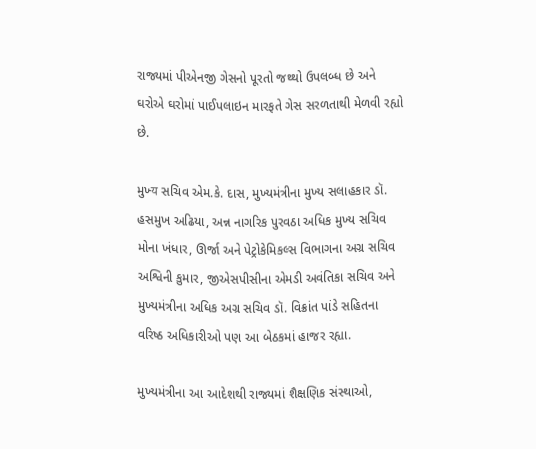રાજ્યમાં પીએનજી ગેસનો પૂરતો જથ્થો ઉપલબ્ધ છે અને ઘરોએ ઘરોમાં પાઈપલાઇન મારફતે ગેસ સરળતાથી મેળવી રહ્યો છે.

મુખ્‍य સચિવ એમ.કે. દાસ, મુખ્યમંત્રીના મુખ્ય સલાહકાર ડૉ. હસમુખ અઢિયા, અન્ન નાગરિક પુરવઠા અધિક મુખ્ય સચિવ મોના ખંધાર, ઊર્જા અને પેટ્રોકેમિકલ્સ વિભાગના અગ્ર સચિવ અશ્વિની કુમાર, જીએસપીસીના એમડી અવંતિકા સચિવ અને મુખ્યમંત્રીના અધિક અગ્ર સચિવ ડૉ. વિક્રાંત પાંડે સહિતના વરિષ્ઠ અધિકારીઓ પણ આ બેઠકમાં હાજર રહ્યા.

મુખ્યમંત્રીના આ આદેશથી રાજ્યમાં શૈક્ષણિક સંસ્થાઓ,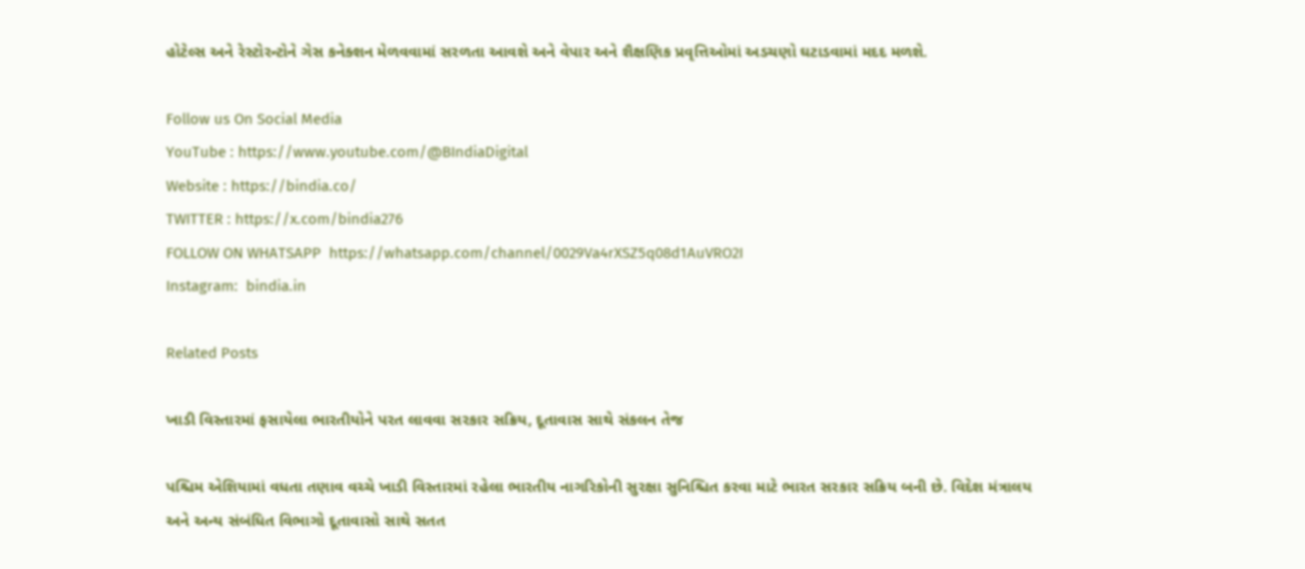હોટેલ્સ અને રેસ્ટોરન્ટોને ગેસ કનેક્શન મેળવવામાં સરળતા આવશે અને વેપાર અને શૈક્ષણિક પ્રવૃત્તિઓમાં અડચણો ઘટાડવામાં મદદ મળશે.

Follow us On Social Media
YouTube : https://www.youtube.com/@BIndiaDigital
Website : https://bindia.co/
TWITTER : https://x.com/bindia276
FOLLOW ON WHATSAPP  https://whatsapp.com/channel/0029Va4rXSZ5q08d1AuVRO2I
Instagram:  bindia.in

Related Posts

ખાડી વિસ્તારમાં ફસાયેલા ભારતીયોને પરત લાવવા સરકાર સક્રિય, દૂતાવાસ સાથે સંકલન તેજ

પશ્ચિમ એશિયામાં વધતા તણાવ વચ્ચે ખાડી વિસ્તારમાં રહેલા ભારતીય નાગરિકોની સુરક્ષા સુનિશ્ચિત કરવા માટે ભારત સરકાર સક્રિય બની છે. વિદેશ મંત્રાલય અને અન્ય સંબંધિત વિભાગો દૂતાવાસો સાથે સતત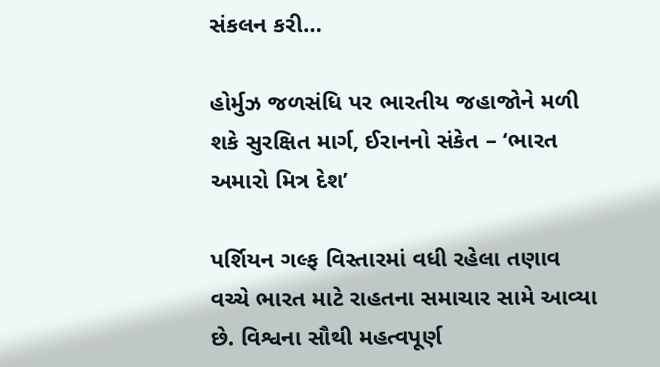સંકલન કરી…

હોર્મુઝ જળસંધિ પર ભારતીય જહાજોને મળી શકે સુરક્ષિત માર્ગ, ઈરાનનો સંકેત – ‘ભારત અમારો મિત્ર દેશ’

પર્શિયન ગલ્ફ વિસ્તારમાં વધી રહેલા તણાવ વચ્ચે ભારત માટે રાહતના સમાચાર સામે આવ્યા છે. વિશ્વના સૌથી મહત્વપૂર્ણ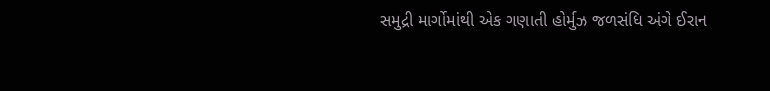સમુદ્રી માર્ગોમાંથી એક ગણાતી હોર્મુઝ જળસંધિ અંગે ઈરાન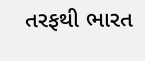તરફથી ભારત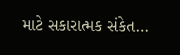માટે સકારાત્મક સંકેત…